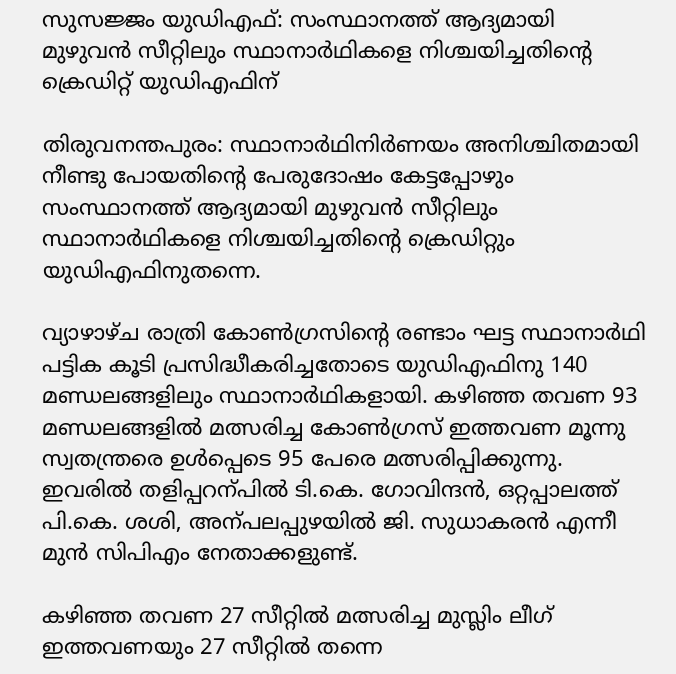സുസജ്ജം യുഡിഎഫ്: സംസ്ഥാനത്ത് ആദ്യമായി മുഴുവൻ സീറ്റിലും സ്ഥാനാർഥികളെ നിശ്ചയിച്ചതിന്‍റെ ക്രെഡിറ്റ് യുഡിഎഫിന്

തിരുവനന്തപുരം: സ്ഥാനാർഥിനിർണയം അനിശ്ചിതമായി നീണ്ടു പോയതിന്‍റെ പേരുദോഷം കേട്ടപ്പോഴും സംസ്ഥാനത്ത് ആദ്യമായി മുഴുവൻ സീറ്റിലും സ്ഥാനാർഥികളെ നിശ്ചയിച്ചതിന്‍റെ ക്രെഡിറ്റും യുഡിഎഫിനുതന്നെ.

വ്യാഴാഴ്ച രാത്രി കോണ്‍ഗ്രസിന്‍റെ രണ്ടാം ഘട്ട സ്ഥാനാർഥി പട്ടിക കൂടി പ്രസിദ്ധീകരിച്ചതോടെ യുഡിഎഫിനു 140 മണ്ഡലങ്ങളിലും സ്ഥാനാർഥികളായി. കഴിഞ്ഞ തവണ 93 മണ്ഡലങ്ങളിൽ മത്സരിച്ച കോണ്‍ഗ്രസ് ഇത്തവണ മൂന്നു സ്വതന്ത്രരെ ഉൾപ്പെടെ 95 പേരെ മത്സരിപ്പിക്കുന്നു. ഇവരിൽ തളിപ്പറന്പിൽ ടി.കെ. ഗോവിന്ദൻ, ഒറ്റപ്പാലത്ത് പി.കെ. ശശി, അന്പലപ്പുഴയിൽ ജി. സുധാകരൻ എന്നീ മുൻ സിപിഎം നേതാക്കളുണ്ട്.

കഴിഞ്ഞ തവണ 27 സീറ്റിൽ മത്സരിച്ച മുസ്ലിം ലീഗ് ഇത്തവണയും 27 സീറ്റിൽ തന്നെ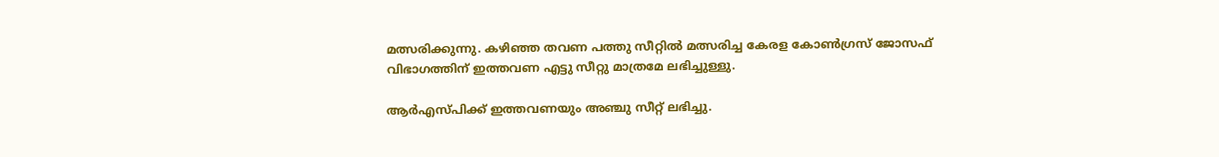മത്സരിക്കുന്നു. കഴിഞ്ഞ തവണ പത്തു സീറ്റിൽ മത്സരിച്ച കേരള കോണ്‍ഗ്രസ് ജോസഫ് വിഭാഗത്തിന് ഇത്തവണ എട്ടു സീറ്റു മാത്രമേ ലഭിച്ചുള്ളു.

ആർഎസ്പിക്ക് ഇത്തവണയും അഞ്ചു സീറ്റ് ലഭിച്ചു.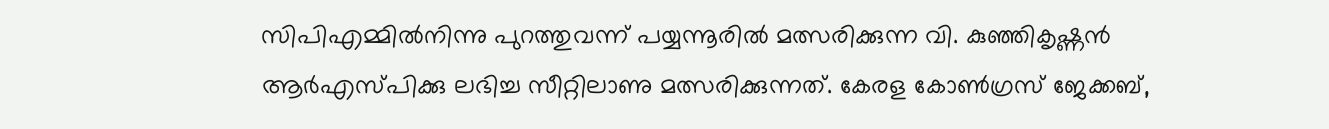സിപിഎമ്മിൽനിന്നു പുറത്തുവന്ന് പയ്യന്നൂരിൽ മത്സരിക്കുന്ന വി. കുഞ്ഞികൃഷ്ണൻ ആർഎസ്പിക്കു ലഭിച്ച സീറ്റിലാണു മത്സരിക്കുന്നത്. കേരള കോണ്‍ഗ്രസ് ജേക്കബ്,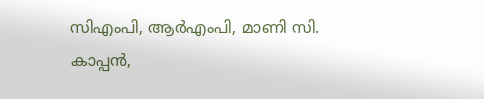സിഎംപി, ആർഎംപി, മാണി സി. കാപ്പൻ,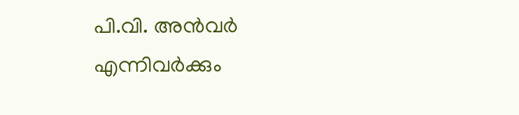പി.വി. അൻവർ എന്നിവർക്കും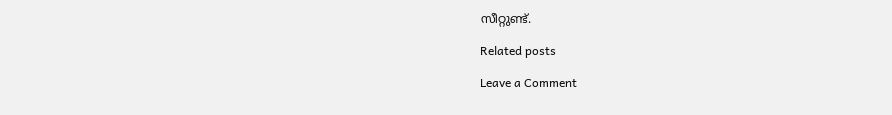സീറ്റുണ്ട്.

Related posts

Leave a Comment